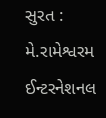સુરત : મે.રામેશ્વરમ ઈન્ટરનેશનલ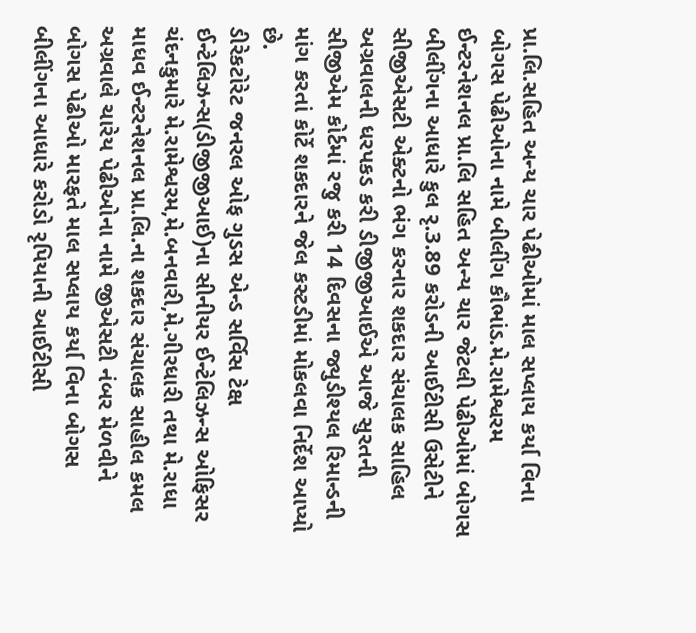પ્રા.લિ.સહિત અન્ય ચાર પેઢીઓમાં માલ સપ્લાય કર્યા વિના બોગસ પેઢીઓના નામે બીલીંગ કૌભાંડ.મે.રામેશ્વરમ ઈન્ટરનેશનલ પ્રા.લિ સહિત અન્ય ચાર જેટલી પેઢીઓમાં બોગસ બીલીંગના આધારે કુલ રૃ.3.89 કરોડની આઈટીસી ઉસેટીને સીજીએસટી એક્ટનો ભંગ કરનાર શકદાર સંચાલક સાહિલ અગ્રવાલની ધરપકડ કરી ડીજીજીઆઈએ આજે સુરતની સીજીએમ કોર્ટમાં રજુ કરી 14 દિવસના જ્યુડીશ્યલ રિમાન્ડની માંગ કરતાં કોર્ટે શકદારને જેલ કસ્ટડીમાં મોકલવા નિર્દેશ આપ્યો છે.
ડીરેકટોરેટ જનરલ ઓફ ગુડસ એન્ડ સર્વિસ ટેક્ષ ઈન્ટેલિઝન્સ(ડીજીજીઆઈ)ના સીનીયર ઈન્ટેલિઝન્સ ઓફિસર ચંદનકુમારે મે.રામેશ્વરમ,મે.બનવારી,મે.ગીરધારી તથા મે.રાધા માધવ ઈન્ટરનેશનલ પ્રા.લિ.ના શકદાર સંચાલક સાહીલ કમલ અગ્રવાલે ચારેય પેઢીઓના નામે જીએસટી નંબર મેળવીને બોગસ પેઢીઓ મારફતે માલ સપ્લાય કર્યા વિના બોગસ બીલીંગના આધારે કરોડો રૃપિયાની આઈટીસી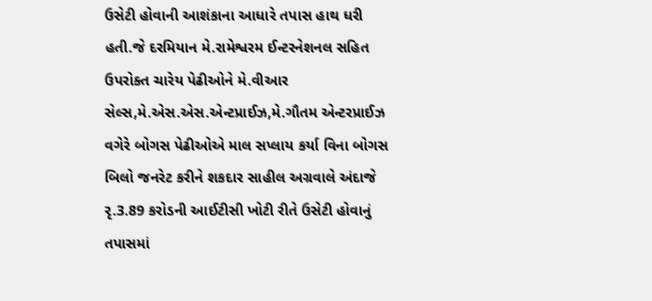ઉસેટી હોવાની આશંકાના આધારે તપાસ હાથ ધરી હતી.જે દરમિયાન મે.રામેશ્વરમ ઈન્ટરનેશનલ સહિત ઉપરોક્ત ચારેય પેઢીઓને મે.વીઆર સેલ્સ,મે.એસ.એસ.એન્ટપ્રાઈઝ,મે.ગૌતમ એન્ટરપ્રાઈઝ વગેરે બોગસ પેઢીઓએ માલ સપ્લાય કર્યા વિના બોગસ બિલો જનરેટ કરીને શકદાર સાહીલ અગ્રવાલે અંદાજે રૃ.3.89 કરોડની આઈટીસી ખોટી રીતે ઉસેટી હોવાનું તપાસમાં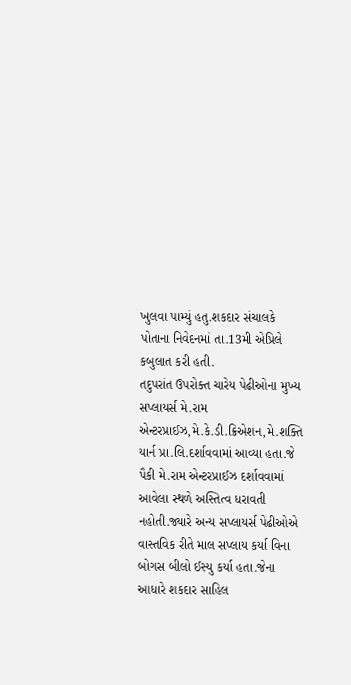ખુલવા પામ્યું હતુ.શકદાર સંચાલકે પોતાના નિવેદનમાં તા.13મી એપ્રિલે કબુલાત કરી હતી.
તદુપરાંત ઉપરોક્ત ચારેય પેઢીઓના મુખ્ય સપ્લાયર્સ મે.રામ એન્ટરપ્રાઈઝ,મે.કે.ડી.ક્રિએશન,મે.શક્તિ યાર્ન પ્રા.લિ.દર્શાવવામાં આવ્યા હતા.જે પૈકી મે.રામ એન્ટરપ્રાઈઝ દર્શાવવામાં આવેલા સ્થળે અસ્તિત્વ ધરાવતી નહોતી.જ્યારે અન્ય સપ્લાયર્સ પેઢીઓએ વાસ્તવિક રીતે માલ સપ્લાય કર્યા વિના બોગસ બીલો ઈસ્યુ કર્યા હતા.જેના આધારે શકદાર સાહિલ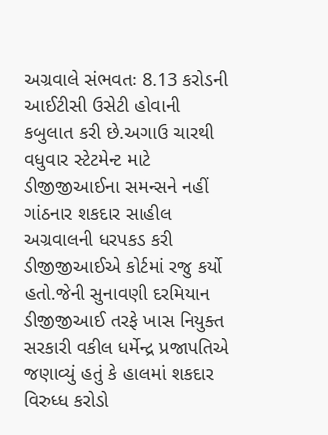અગ્રવાલે સંભવતઃ 8.13 કરોડની આઈટીસી ઉસેટી હોવાની કબુલાત કરી છે.અગાઉ ચારથી વધુવાર સ્ટેટમેન્ટ માટે ડીજીજીઆઈના સમન્સને નહીં ગાંઠનાર શકદાર સાહીલ અગ્રવાલની ધરપકડ કરી ડીજીજીઆઈએ કોર્ટમાં રજુ કર્યો હતો.જેની સુનાવણી દરમિયાન ડીજીજીઆઈ તરફે ખાસ નિયુક્ત સરકારી વકીલ ધર્મેન્દ્ર પ્રજાપતિએ જણાવ્યું હતું કે હાલમાં શકદાર વિરુધ્ધ કરોડો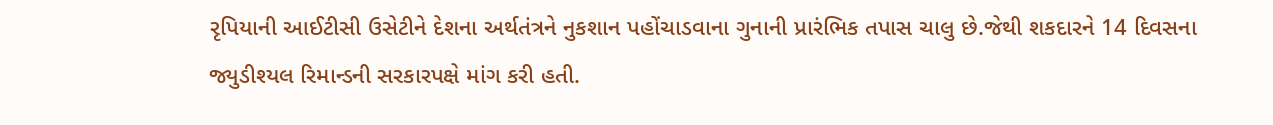રૃપિયાની આઈટીસી ઉસેટીને દેશના અર્થતંત્રને નુકશાન પહોંચાડવાના ગુનાની પ્રારંભિક તપાસ ચાલુ છે.જેથી શકદારને 14 દિવસના જ્યુડીશ્યલ રિમાન્ડની સરકારપક્ષે માંગ કરી હતી.